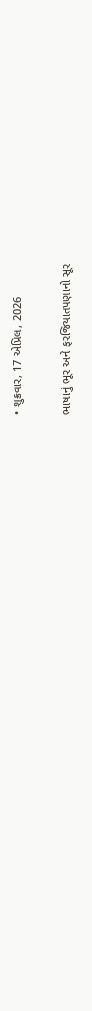• શુક્રવાર, 17 એપ્રિલ, 2026

ભાષાનું ભૂર અને ફરજિયાતપણાનો સૂર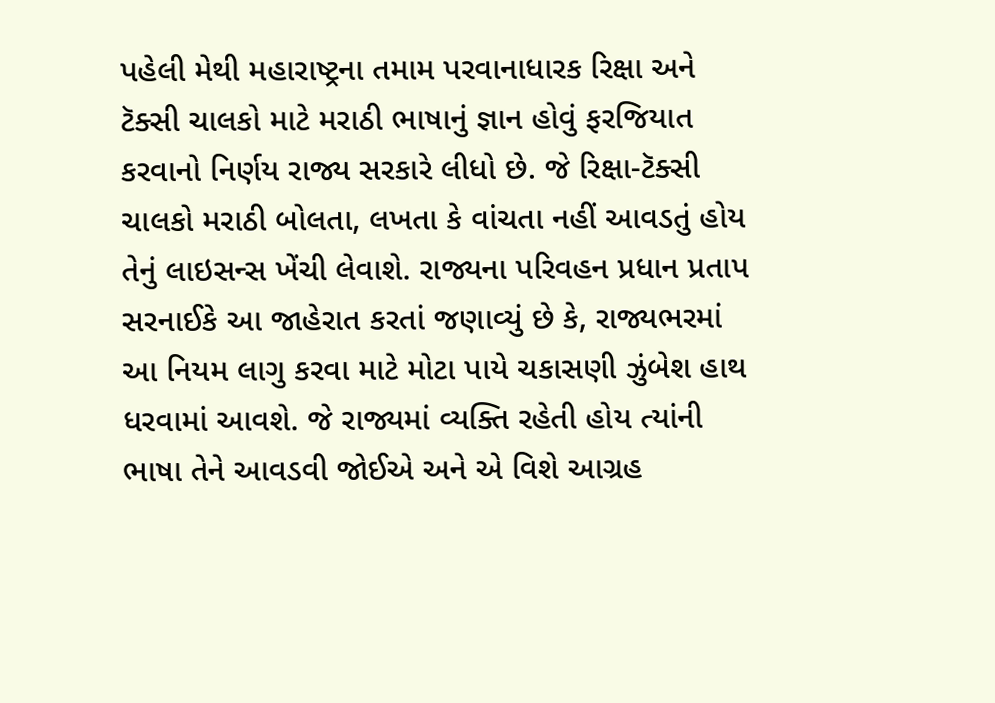પહેલી મેથી મહારાષ્ટ્રના તમામ પરવાનાધારક રિક્ષા અને ટૅક્સી ચાલકો માટે મરાઠી ભાષાનું જ્ઞાન હોવું ફરજિયાત કરવાનો નિર્ણય રાજ્ય સરકારે લીધો છે. જે રિક્ષા-ટૅક્સી ચાલકો મરાઠી બોલતા, લખતા કે વાંચતા નહીં આવડતું હોય તેનું લાઇસન્સ ખેંચી લેવાશે. રાજ્યના પરિવહન પ્રધાન પ્રતાપ સરનાઈકે આ જાહેરાત કરતાં જણાવ્યું છે કે, રાજ્યભરમાં આ નિયમ લાગુ કરવા માટે મોટા પાયે ચકાસણી ઝુંબેશ હાથ ધરવામાં આવશે. જે રાજ્યમાં વ્યક્તિ રહેતી હોય ત્યાંની ભાષા તેને આવડવી જોઈએ અને એ વિશે આગ્રહ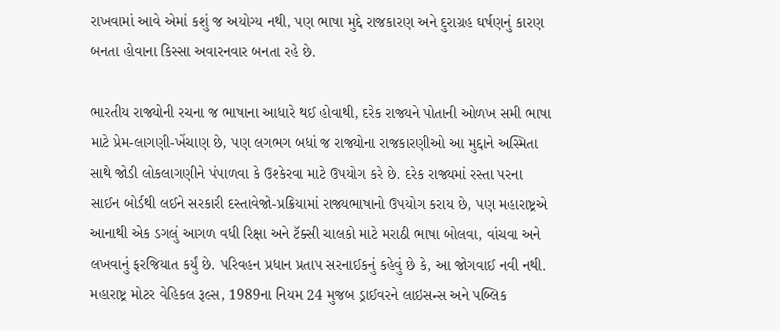રાખવામાં આવે એમાં કશું જ અયોગ્ય નથી, પણ ભાષા મુદ્દે રાજકારણ અને દુરાગ્રહ ઘર્ષણનું કારણ બનતા હોવાના કિસ્સા અવારનવાર બનતા રહે છે.

ભારતીય રાજ્યોની રચના જ ભાષાના આધારે થઈ હોવાથી, દરેક રાજ્યને પોતાની ઓળખ સમી ભાષા માટે પ્રેમ-લાગણી-ખેંચાણ છે, પણ લગભગ બધાં જ રાજ્યોના રાજકારણીઓ આ મુદ્દાને અસ્મિતા સાથે જોડી લોકલાગણીને પંપાળવા કે ઉશ્કેરવા માટે ઉપયોગ કરે છે. દરેક રાજ્યમાં રસ્તા પરના સાઈન બોર્ડથી લઈને સરકારી દસ્તાવેજો-પ્રક્રિયામાં રાજ્યભાષાનો ઉપયોગ કરાય છે, પણ મહારાષ્ટ્રએ આનાથી એક ડગલું આગળ વધી રિક્ષા અને ટૅક્સી ચાલકો માટે મરાઠી ભાષા બોલવા, વાંચવા અને લખવાનું ફરજિયાત કર્યું છે. પરિવહન પ્રધાન પ્રતાપ સરનાઈકનું કહેવું છે કે, આ જોગવાઈ નવી નથી. મહારાષ્ટ્ર મોટર વેહિકલ રૂલ્સ, 1989ના નિયમ 24 મુજબ ડ્રાઈવરને લાઇસન્સ અને પબ્લિક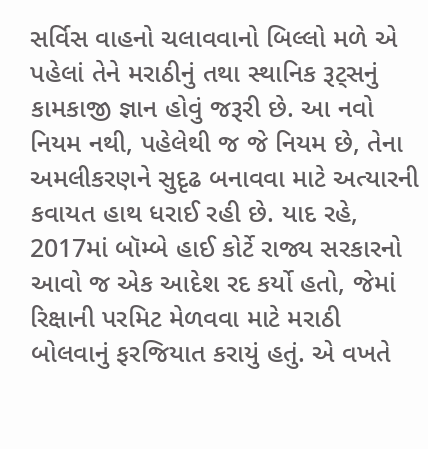સર્વિસ વાહનો ચલાવવાનો બિલ્લો મળે એ પહેલાં તેને મરાઠીનું તથા સ્થાનિક રૂટ્સનું કામકાજી જ્ઞાન હોવું જરૂરી છે. આ નવો નિયમ નથી, પહેલેથી જ જે નિયમ છે, તેના અમલીકરણને સુદૃઢ બનાવવા માટે અત્યારની કવાયત હાથ ધરાઈ રહી છે. યાદ રહે, 2017માં બૉમ્બે હાઈ કોર્ટે રાજ્ય સરકારનો આવો જ એક આદેશ રદ કર્યો હતો, જેમાં રિક્ષાની પરમિટ મેળવવા માટે મરાઠી બોલવાનું ફરજિયાત કરાયું હતું. એ વખતે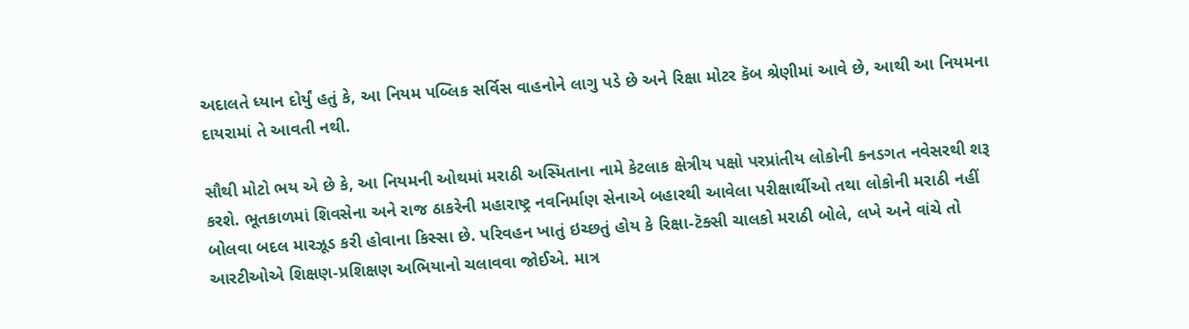અદાલતે ધ્યાન દોર્યું હતું કે, આ નિયમ પબ્લિક સર્વિસ વાહનોને લાગુ પડે છે અને રિક્ષા મોટર કૅબ શ્રેણીમાં આવે છે, આથી આ નિયમના દાયરામાં તે આવતી નથી.

સૌથી મોટો ભય એ છે કે, આ નિયમની ઓથમાં મરાઠી અસ્મિતાના નામે કેટલાક ક્ષેત્રીય પક્ષો પરપ્રાંતીય લોકોની કનડગત નવેસરથી શરૂ કરશે. ભૂતકાળમાં શિવસેના અને રાજ ઠાકરેની મહારાષ્ટ્ર નવનિર્માણ સેનાએ બહારથી આવેલા પરીક્ષાર્થીઓ તથા લોકોની મરાઠી નહીં બોલવા બદલ મારઝૂડ કરી હોવાના કિસ્સા છે. પરિવહન ખાતું ઇચ્છતું હોય કે રિક્ષા-ટૅક્સી ચાલકો મરાઠી બોલે, લખે અને વાંચે તો આરટીઓએ શિક્ષણ-પ્રશિક્ષણ અભિયાનો ચલાવવા જોઈએ. માત્ર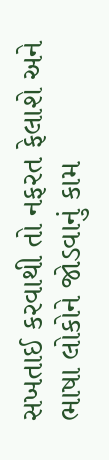સખતાઈ કરવાથી તો નફરત ફેલાશે અને ભાષા લોકોને જોડવાનું કામ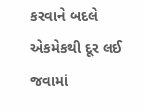કરવાને બદલે એકમેકથી દૂર લઈ જવામાં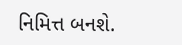નિમિત્ત બનશે.